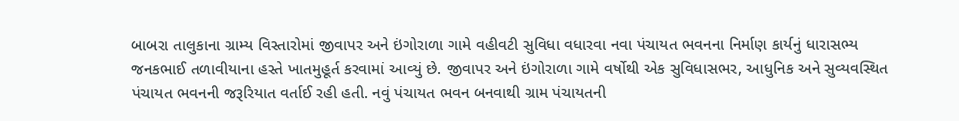બાબરા તાલુકાના ગ્રામ્ય વિસ્તારોમાં જીવાપર અને ઇંગોરાળા ગામે વહીવટી સુવિધા વધારવા નવા પંચાયત ભવનના નિર્માણ કાર્યનું ધારાસભ્ય જનકભાઈ તળાવીયાના હસ્તે ખાતમુહૂર્ત કરવામાં આવ્યું છે. જીવાપર અને ઇંગોરાળા ગામે વર્ષોથી એક સુવિધાસભર, આધુનિક અને સુવ્યવસ્થિત પંચાયત ભવનની જરૂરિયાત વર્તાઈ રહી હતી. નવું પંચાયત ભવન બનવાથી ગ્રામ પંચાયતની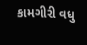કામગીરી વધુ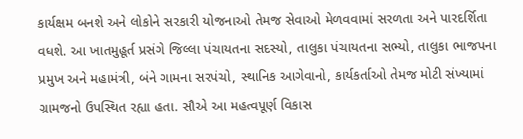કાર્યક્ષમ બનશે અને લોકોને સરકારી યોજનાઓ તેમજ સેવાઓ મેળવવામાં સરળતા અને પારદર્શિતા વધશે. આ ખાતમુહૂર્ત પ્રસંગે જિલ્લા પંચાયતના સદસ્યો, તાલુકા પંચાયતના સભ્યો, તાલુકા ભાજપના પ્રમુખ અને મહામંત્રી, બંને ગામના સરપંચો, સ્થાનિક આગેવાનો, કાર્યકર્તાઓ તેમજ મોટી સંખ્યામાં ગ્રામજનો ઉપસ્થિત રહ્યા હતા. સૌએ આ મહત્વપૂર્ણ વિકાસ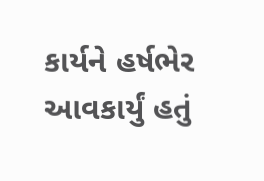કાર્યને હર્ષભેર આવકાર્યું હતું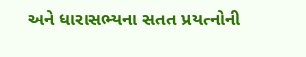અને ધારાસભ્યના સતત પ્રયત્નોની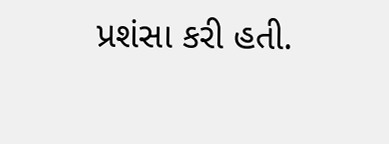પ્રશંસા કરી હતી.